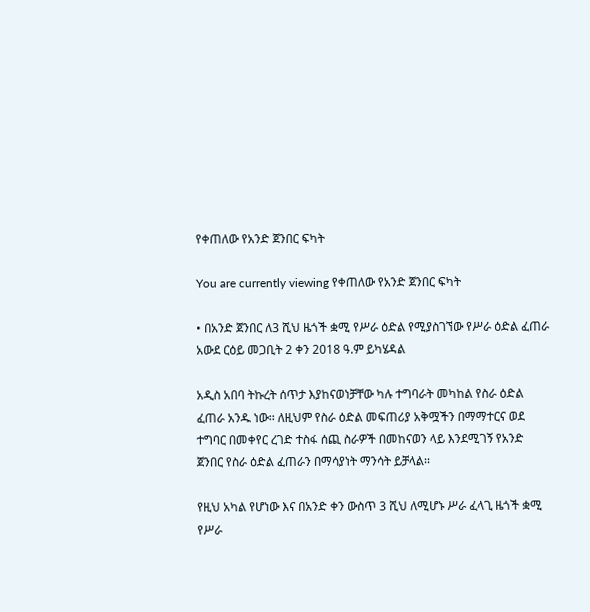የቀጠለው የአንድ ጀንበር ፍካት

You are currently viewing የቀጠለው የአንድ ጀንበር ፍካት

• በአንድ ጀንበር ለ3 ሺህ ዜጎች ቋሚ የሥራ ዕድል የሚያስገኘው የሥራ ዕድል ፈጠራ አውደ ርዕይ መጋቢት 2 ቀን 2018 ዓ.ም ይካሄዳል

አዲስ አበባ ትኩረት ሰጥታ እያከናወነቻቸው ካሉ ተግባራት መካከል የስራ ዕድል ፈጠራ አንዱ ነው፡፡ ለዚህም የስራ ዕድል መፍጠሪያ አቅሟችን በማማተርና ወደ ተግባር በመቀየር ረገድ ተስፋ ሰጪ ስራዎች በመከናወን ላይ እንደሚገኝ የአንድ ጀንበር የስራ ዕድል ፈጠራን በማሳያነት ማንሳት ይቻላል፡፡

የዚህ አካል የሆነው እና በአንድ ቀን ውስጥ 3 ሺህ ለሚሆኑ ሥራ ፈላጊ ዜጎች ቋሚ የሥራ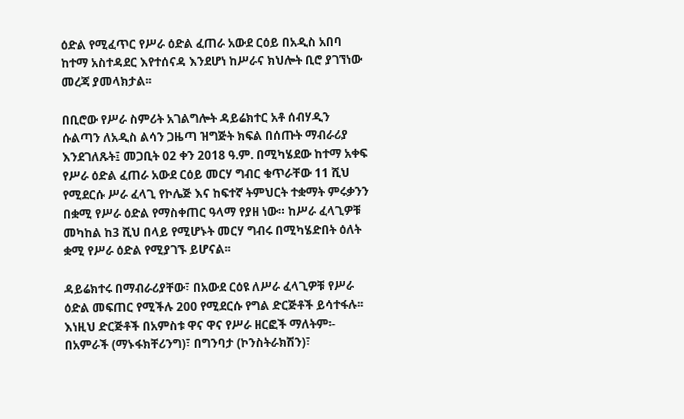ዕድል የሚፈጥር የሥራ ዕድል ፈጠራ አውደ ርዕይ በአዲስ አበባ ከተማ አስተዳደር እየተሰናዳ እንደሆነ ከሥራና ክህሎት ቢሮ ያገኘነው መረጃ ያመላክታል፡፡

በቢሮው የሥራ ስምሪት አገልግሎት ዳይሬክተር አቶ ሰብሃዲን ሱልጣን ለአዲስ ልሳን ጋዜጣ ዝግጅት ክፍል በሰጡት ማብራሪያ እንደገለጹት፤ መጋቢት 02 ቀን 2018 ዓ.ም. በሚካሄደው ከተማ አቀፍ የሥራ ዕድል ፈጠራ አውደ ርዕይ መርሃ ግብር ቁጥራቸው 11 ሺህ የሚደርሱ ሥራ ፈላጊ የኮሌጅ እና ከፍተኛ ትምህርት ተቋማት ምሩቃንን በቋሚ የሥራ ዕድል የማስቀጠር ዓላማ የያዘ ነው። ከሥራ ፈላጊዎቹ መካከል ከ3 ሺህ በላይ የሚሆኑት መርሃ ግብሩ በሚካሄድበት ዕለት ቋሚ የሥራ ዕድል የሚያገኙ ይሆናል፡፡

ዳይሬክተሩ በማብራሪያቸው፣ በአውደ ርዕዩ ለሥራ ፈላጊዎቹ የሥራ ዕድል መፍጠር የሚችሉ 200 የሚደርሱ የግል ድርጅቶች ይሳተፋሉ፡፡ እነዚህ ድርጅቶች በአምስቱ ዋና ዋና የሥራ ዘርፎች ማለትም፡- በአምራች (ማኑፋክቸሪንግ)፣ በግንባታ (ኮንስትራክሽን)፣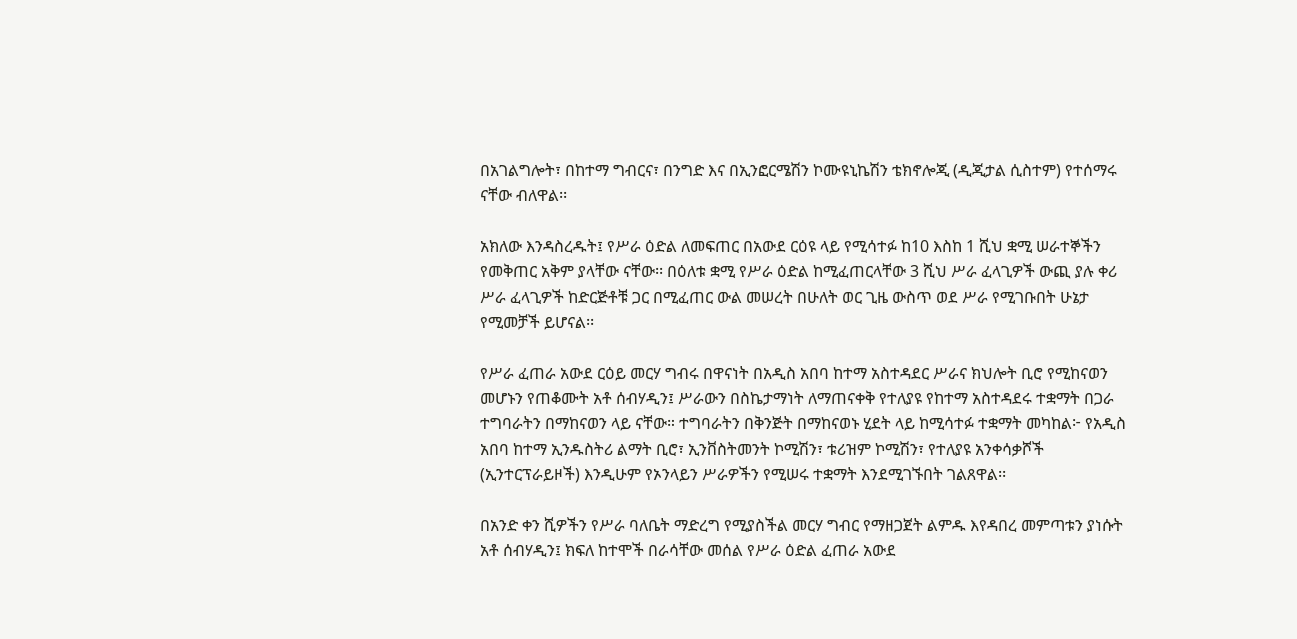በአገልግሎት፣ በከተማ ግብርና፣ በንግድ እና በኢንፎርሜሽን ኮሙዩኒኬሽን ቴክኖሎጂ (ዲጂታል ሲስተም) የተሰማሩ ናቸው ብለዋል፡፡

አክለው እንዳስረዱት፤ የሥራ ዕድል ለመፍጠር በአውደ ርዕዩ ላይ የሚሳተፉ ከ10 እስከ 1 ሺህ ቋሚ ሠራተኞችን የመቅጠር አቅም ያላቸው ናቸው፡፡ በዕለቱ ቋሚ የሥራ ዕድል ከሚፈጠርላቸው 3 ሺህ ሥራ ፈላጊዎች ውጪ ያሉ ቀሪ ሥራ ፈላጊዎች ከድርጅቶቹ ጋር በሚፈጠር ውል መሠረት በሁለት ወር ጊዜ ውስጥ ወደ ሥራ የሚገቡበት ሁኔታ የሚመቻች ይሆናል፡፡

የሥራ ፈጠራ አውደ ርዕይ መርሃ ግብሩ በዋናነት በአዲስ አበባ ከተማ አስተዳደር ሥራና ክህሎት ቢሮ የሚከናወን መሆኑን የጠቆሙት አቶ ሰብሃዲን፤ ሥራውን በስኬታማነት ለማጠናቀቅ የተለያዩ የከተማ አስተዳደሩ ተቋማት በጋራ ተግባራትን በማከናወን ላይ ናቸው። ተግባራትን በቅንጅት በማከናወኑ ሂደት ላይ ከሚሳተፉ ተቋማት መካከል፦ የአዲስ አበባ ከተማ ኢንዱስትሪ ልማት ቢሮ፣ ኢንቨስትመንት ኮሚሽን፣ ቱሪዝም ኮሚሽን፣ የተለያዩ አንቀሳቃሾች (ኢንተርፕራይዞች) እንዲሁም የኦንላይን ሥራዎችን የሚሠሩ ተቋማት እንደሚገኙበት ገልጸዋል፡፡

በአንድ ቀን ሺዎችን የሥራ ባለቤት ማድረግ የሚያስችል መርሃ ግብር የማዘጋጀት ልምዱ እየዳበረ መምጣቱን ያነሱት አቶ ሰብሃዲን፤ ክፍለ ከተሞች በራሳቸው መሰል የሥራ ዕድል ፈጠራ አውደ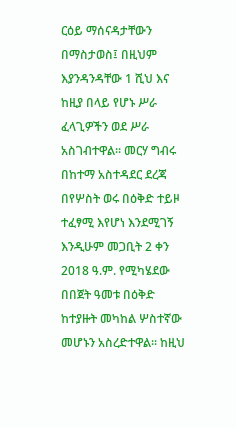ርዕይ ማሰናዳታቸውን በማስታወስ፤ በዚህም እያንዳንዳቸው 1 ሺህ እና ከዚያ በላይ የሆኑ ሥራ ፈላጊዎችን ወደ ሥራ አስገብተዋል፡፡ መርሃ ግብሩ በከተማ አስተዳደር ደረጃ በየሦስት ወሩ በዕቅድ ተይዞ ተፈፃሚ እየሆነ እንደሚገኝ እንዲሁም መጋቢት 2 ቀን 2018 ዓ.ም. የሚካሄደው በበጀት ዓመቱ በዕቅድ ከተያዙት መካከል ሦስተኛው መሆኑን አስረድተዋል፡፡ ከዚህ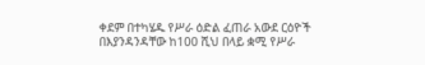ቀደም በተካሄዱ የሥራ ዕድል ፈጠራ አውደ ርዕዮች በእያንዳንዳቸው ከ100 ሺህ በላይ ቋሚ የሥራ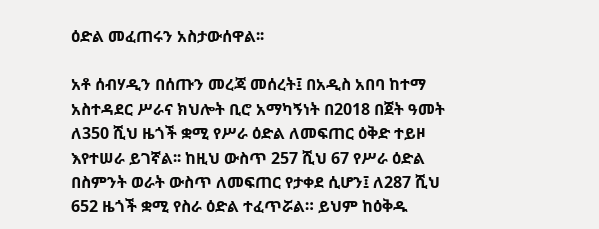ዕድል መፈጠሩን አስታውሰዋል፡፡

አቶ ሰብሃዲን በሰጡን መረጃ መሰረት፤ በአዲስ አበባ ከተማ አስተዳደር ሥራና ክህሎት ቢሮ አማካኝነት በ2018 በጀት ዓመት ለ350 ሺህ ዜጎች ቋሚ የሥራ ዕድል ለመፍጠር ዕቅድ ተይዞ እየተሠራ ይገኛል፡፡ ከዚህ ውስጥ 257 ሺህ 67 የሥራ ዕድል በስምንት ወራት ውስጥ ለመፍጠር የታቀደ ሲሆን፤ ለ287 ሺህ 652 ዜጎች ቋሚ የስራ ዕድል ተፈጥሯል። ይህም ከዕቅዱ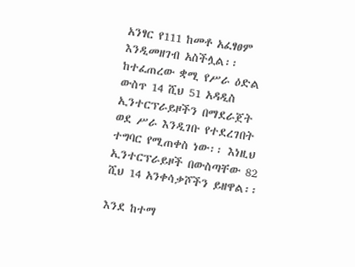አንፃር የ111 ከመቶ አፈፃፀም እንዲመዘገብ አስችሏል፡፡ ከተፈጠረው ቋሚ የሥራ ዕድል ውስጥ 14 ሺህ 51 አዳዲስ ኢንተርፕራይዞችን በማደራጀት ወደ ሥራ እንዲገቡ የተደረገበት ተግባር የሚጠቀስ ነው፡፡ እነዚህ ኢንተርፕራይዞች በውስጣቸው 82 ሺህ 14 አንቀሳቃሾችን ይዘዋል፡፡

እንደ ከተማ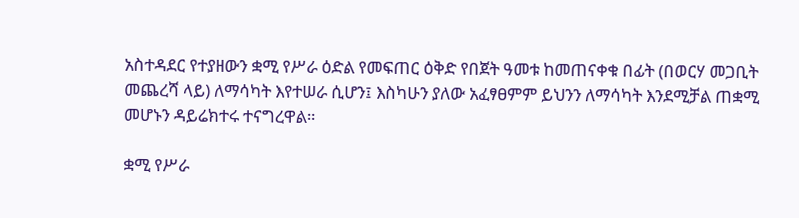አስተዳደር የተያዘውን ቋሚ የሥራ ዕድል የመፍጠር ዕቅድ የበጀት ዓመቱ ከመጠናቀቁ በፊት (በወርሃ መጋቢት መጨረሻ ላይ) ለማሳካት እየተሠራ ሲሆን፤ እስካሁን ያለው አፈፃፀምም ይህንን ለማሳካት እንደሚቻል ጠቋሚ መሆኑን ዳይሬክተሩ ተናግረዋል።

ቋሚ የሥራ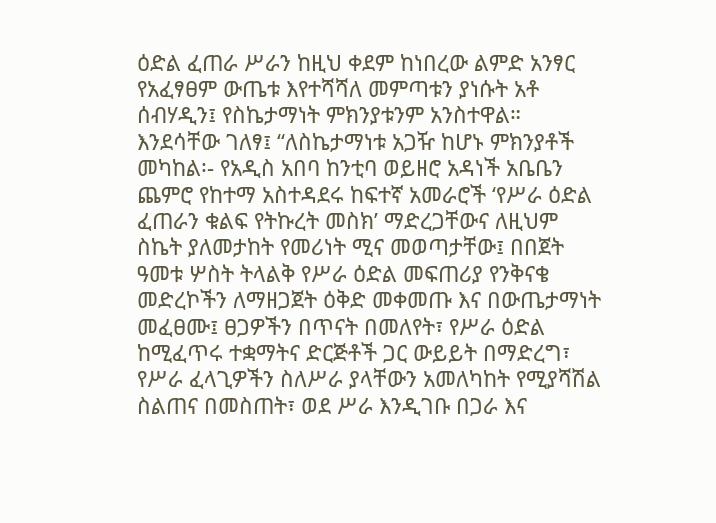ዕድል ፈጠራ ሥራን ከዚህ ቀደም ከነበረው ልምድ አንፃር የአፈፃፀም ውጤቱ እየተሻሻለ መምጣቱን ያነሱት አቶ ሰብሃዲን፤ የስኬታማነት ምክንያቱንም አንስተዋል። እንደሳቸው ገለፃ፤ “ለስኬታማነቱ አጋዥ ከሆኑ ምክንያቶች መካከል፡- የአዲስ አበባ ከንቲባ ወይዘሮ አዳነች አቤቤን ጨምሮ የከተማ አስተዳደሩ ከፍተኛ አመራሮች ‘የሥራ ዕድል ፈጠራን ቁልፍ የትኩረት መስክ’ ማድረጋቸውና ለዚህም ስኬት ያለመታከት የመሪነት ሚና መወጣታቸው፤ በበጀት ዓመቱ ሦስት ትላልቅ የሥራ ዕድል መፍጠሪያ የንቅናቄ መድረኮችን ለማዘጋጀት ዕቅድ መቀመጡ እና በውጤታማነት መፈፀሙ፤ ፀጋዎችን በጥናት በመለየት፣ የሥራ ዕድል ከሚፈጥሩ ተቋማትና ድርጅቶች ጋር ውይይት በማድረግ፣ የሥራ ፈላጊዎችን ስለሥራ ያላቸውን አመለካከት የሚያሻሽል ስልጠና በመስጠት፣ ወደ ሥራ እንዲገቡ በጋራ እና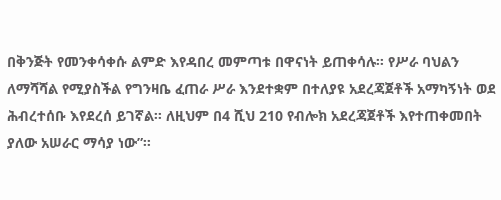በቅንጅት የመንቀሳቀሱ ልምድ እየዳበረ መምጣቱ በዋናነት ይጠቀሳሉ፡፡ የሥራ ባህልን ለማሻሻል የሚያስችል የግንዛቤ ፈጠራ ሥራ እንደተቋም በተለያዩ አደረጃጀቶች አማካኝነት ወደ ሕብረተሰቡ እየደረሰ ይገኛል፡፡ ለዚህም በ4 ሺህ 210 የብሎክ አደረጃጀቶች እየተጠቀመበት ያለው አሠራር ማሳያ ነው”፡፡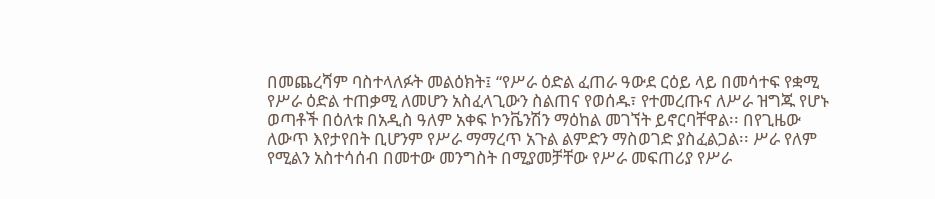በመጨረሻም ባስተላለፉት መልዕክት፤ “የሥራ ዕድል ፈጠራ ዓውደ ርዕይ ላይ በመሳተፍ የቋሚ የሥራ ዕድል ተጠቃሚ ለመሆን አስፈላጊውን ስልጠና የወሰዱ፣ የተመረጡና ለሥራ ዝግጁ የሆኑ ወጣቶች በዕለቱ በአዲስ ዓለም አቀፍ ኮንቬንሽን ማዕከል መገኘት ይኖርባቸዋል፡፡ በየጊዜው ለውጥ እየታየበት ቢሆንም የሥራ ማማረጥ አጉል ልምድን ማስወገድ ያስፈልጋል፡፡ ሥራ የለም የሚልን አስተሳሰብ በመተው መንግስት በሚያመቻቸው የሥራ መፍጠሪያ የሥራ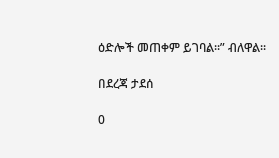ዕድሎች መጠቀም ይገባል፡፡” ብለዋል፡፡

በደረጃ ታደሰ

0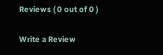Reviews ( 0 out of 0 )

Write a Review